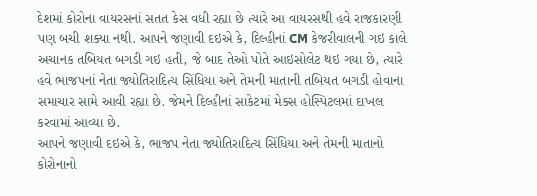દેશમાં કોરોના વાયરસનાં સતત કેસ વધી રહ્યા છે ત્યારે આ વાયરસથી હવે રાજકારણી પણ બચી શક્યા નથી. આપને જણાવી દઇએ કે, દિલ્હીનાં CM કેજરીવાલની ગઇ કાલે અચાનક તબિયત બગડી ગઇ હતી, જે બાદ તેઓ પોતે આઇસોલેટ થઇ ગયા છે, ત્યારે હવે ભાજપનાં નેતા જ્યોતિરાદિત્ય સિંધિયા અને તેમની માતાની તબિયત બગડી હોવાના સમાચાર સામે આવી રહ્યા છે. જેમને દિલ્હીનાં સાકેટમાં મેક્સ હોસ્પિટલમાં દાખલ કરવામાં આવ્યા છે.
આપને જણાવી દઇએ કે, ભાજપ નેતા જ્યોતિરાદિત્ય સિંધિયા અને તેમની માતાનો કોરોનાનો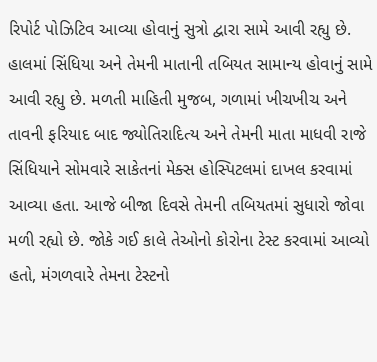રિપોર્ટ પોઝિટિવ આવ્યા હોવાનું સુત્રો દ્વારા સામે આવી રહ્યુ છે. હાલમાં સિંધિયા અને તેમની માતાની તબિયત સામાન્ય હોવાનું સામે આવી રહ્યુ છે. મળતી માહિતી મુજબ, ગળામાં ખીચખીચ અને તાવની ફરિયાદ બાદ જ્યોતિરાદિત્ય અને તેમની માતા માધવી રાજે સિંધિયાને સોમવારે સાકેતનાં મેક્સ હોસ્પિટલમાં દાખલ કરવામાં આવ્યા હતા. આજે બીજા દિવસે તેમની તબિયતમાં સુધારો જોવા મળી રહ્યો છે. જોકે ગઈ કાલે તેઓનો કોરોના ટેસ્ટ કરવામાં આવ્યો હતો, મંગળવારે તેમના ટેસ્ટનો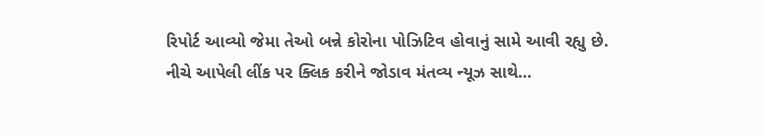રિપોર્ટ આવ્યો જેમા તેઓ બન્ને કોરોના પોઝિટિવ હોવાનું સામે આવી રહ્યુ છે.
નીચે આપેલી લીંક પર ક્લિક કરીને જોડાવ મંતવ્ય ન્યૂઝ સાથે…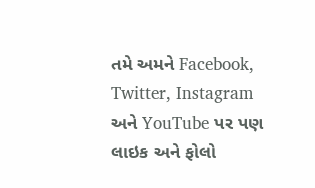તમે અમને Facebook, Twitter, Instagram અને YouTube પર પણ લાઇક અને ફોલો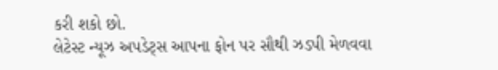કરી શકો છો.
લેટેસ્ટ ન્યૂઝ અપડેટ્સ આપના ફોન પર સૌથી ઝડપી મેળવવા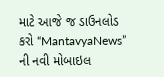માટે આજે જ ડાઉનલોડ કરો “MantavyaNews” ની નવી મોબાઇલ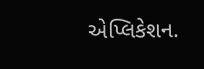એપ્લિકેશન.